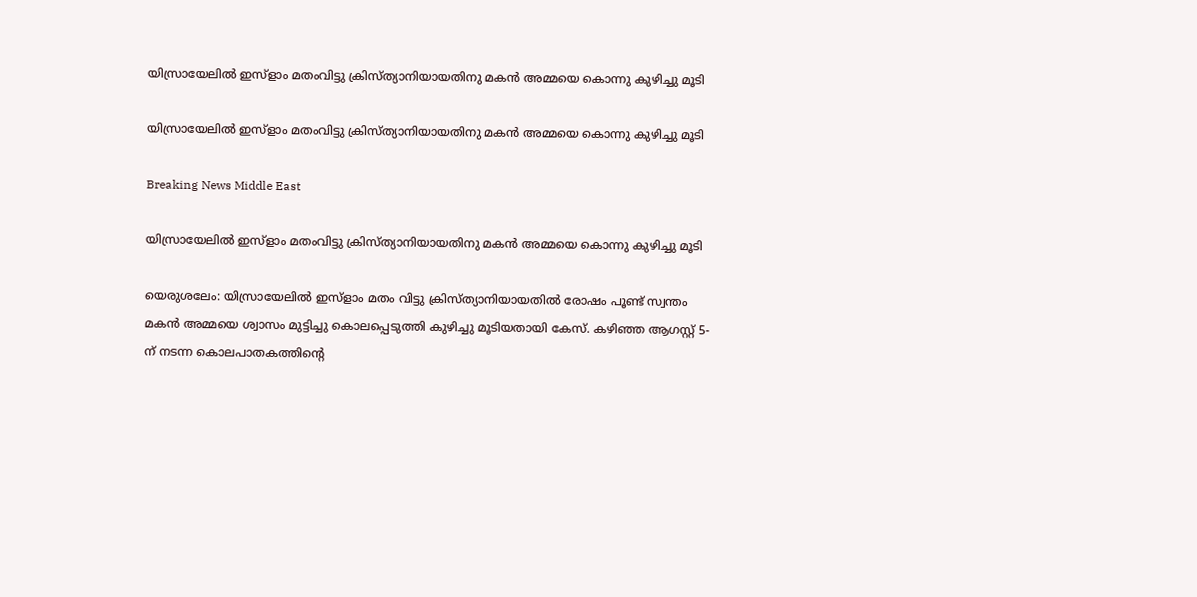യിസ്രായേലില്‍ ഇസ്ളാം മതംവിട്ടു ക്രിസ്ത്യാനിയായതിനു മകന്‍ അമ്മയെ കൊന്നു കുഴിച്ചു മൂടി

യിസ്രായേലില്‍ ഇസ്ളാം മതംവിട്ടു ക്രിസ്ത്യാനിയായതിനു മകന്‍ അമ്മയെ കൊന്നു കുഴിച്ചു മൂടി

Breaking News Middle East

യിസ്രായേലില്‍ ഇസ്ളാം മതംവിട്ടു ക്രിസ്ത്യാനിയായതിനു മകന്‍ അമ്മയെ കൊന്നു കുഴിച്ചു മൂടി

യെരുശലേം: യിസ്രായേലില്‍ ഇസ്ളാം മതം വിട്ടു ക്രിസ്ത്യാനിയായതില്‍ രോഷം പൂണ്ട് സ്വന്തം മകന്‍ അമ്മയെ ശ്വാസം മുട്ടിച്ചു കൊലപ്പെടുത്തി കുഴിച്ചു മൂടിയതായി കേസ്. കഴിഞ്ഞ ആഗസ്റ്റ് 5-ന് നടന്ന കൊലപാതകത്തിന്റെ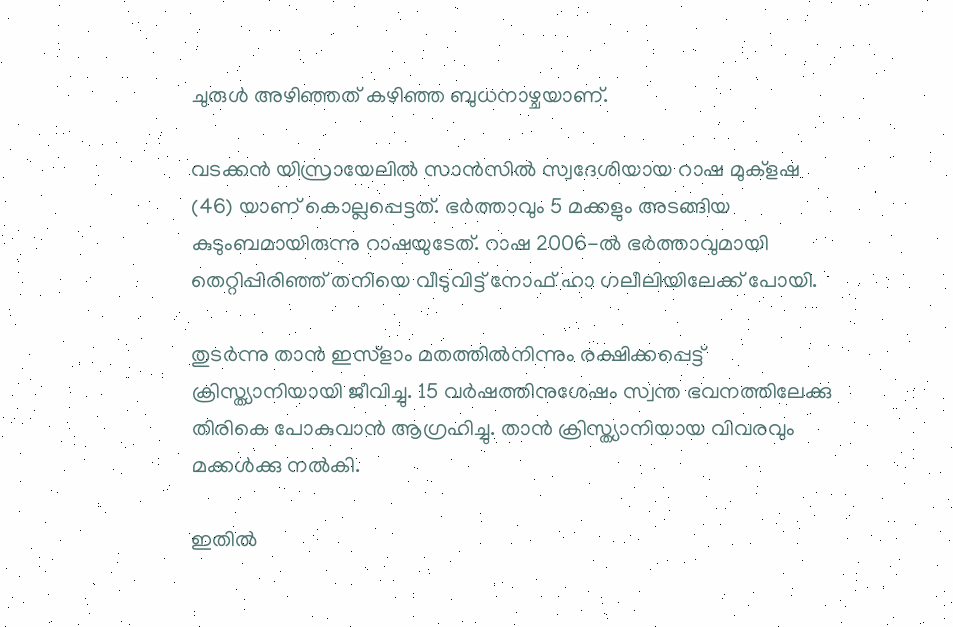ചുരുള്‍ അഴിഞ്ഞത് കഴിഞ്ഞ ബുധനാഴ്ചയാണ്.

വടക്കന്‍ യിസ്രായേലില്‍ സാന്‍സില്‍ സ്വദേശിയായ റാഷ മുക്ളഷ (46) യാണ് കൊല്ലപ്പെട്ടത്. ഭര്‍ത്താവും 5 മക്കളും അടങ്ങിയ കുടുംബമായിരുന്നു റാഷയുടേത്. റാഷ 2006-ല്‍ ഭര്‍ത്താവുമായി തെറ്റിപ്പിരിഞ്ഞ് തനിയെ വീടുവിട്ട് നോഫ് ഹാ ഗലീലിയിലേക്ക് പോയി.

തുടര്‍ന്നു താന്‍ ഇസ്ളാം മതത്തില്‍നിന്നും രക്ഷിക്കപ്പെട്ട് ക്രിസ്ത്യാനിയായി ജീവിച്ചു. 15 വര്‍ഷത്തിനുശേഷം സ്വന്ത ഭവനത്തിലേക്കു തിരികെ പോകുവാന്‍ ആഗ്രഹിച്ചു. താന്‍ ക്രിസ്ത്യാനിയായ വിവരവും മക്കള്‍ക്കു നല്‍കി.

ഇതില്‍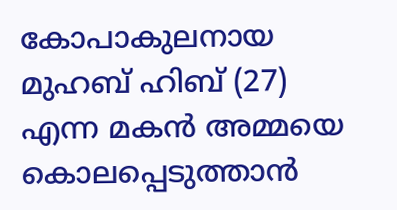കോപാകുലനായ മുഹബ് ഹിബ് (27) എന്ന മകന്‍ അമ്മയെ കൊലപ്പെടുത്താന്‍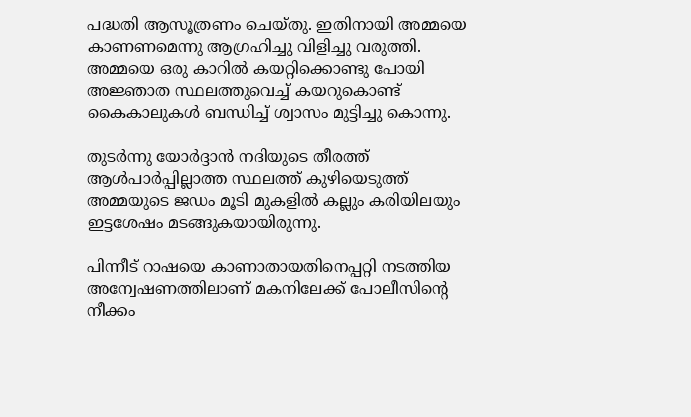പദ്ധതി ആസൂത്രണം ചെയ്തു. ഇതിനായി അമ്മയെ കാണണമെന്നു ആഗ്രഹിച്ചു വിളിച്ചു വരുത്തി. അമ്മയെ ഒരു കാറില്‍ കയറ്റിക്കൊണ്ടു പോയി അജ്ഞാത സ്ഥലത്തുവെച്ച് കയറുകൊണ്ട് കൈകാലുകള്‍ ബന്ധിച്ച് ശ്വാസം മുട്ടിച്ചു കൊന്നു.

തുടര്‍ന്നു യോര്‍ദ്ദാന്‍ നദിയുടെ തീരത്ത് ആള്‍പാര്‍പ്പില്ലാത്ത സ്ഥലത്ത് കുഴിയെടുത്ത് അമ്മയുടെ ജഡം മൂടി മുകളില്‍ കല്ലും കരിയിലയും ഇട്ടശേഷം മടങ്ങുകയായിരുന്നു.

പിന്നീട് റാഷയെ കാണാതായതിനെപ്പറ്റി നടത്തിയ അന്വേഷണത്തിലാണ് മകനിലേക്ക് പോലീസിന്റെ നീക്കം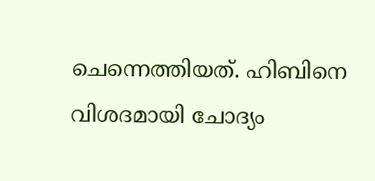ചെന്നെത്തിയത്. ഹിബിനെ വിശദമായി ചോദ്യം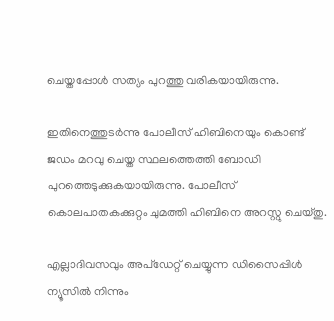ചെയ്തപ്പോള്‍ സത്യം പുറത്തു വരികയായിരുന്നു.

ഇതിനെത്തുടര്‍ന്നു പോലീസ് ഹിബിനെയും കൊണ്ട് ജഡം മറവു ചെയ്ത സ്ഥലത്തെത്തി ബോഡി പുറത്തെടുക്കുകയായിരുന്നു. പോലീസ് കൊലപാതകക്കുറ്റം ചുമത്തി ഹിബിനെ അറസ്റ്റു ചെയ്തു.

എല്ലാദിവസവും അപ്ഡേറ്റ് ചെയ്യുന്ന ഡിസൈപ്പിൾ ന്യൂസിൽ നിന്നും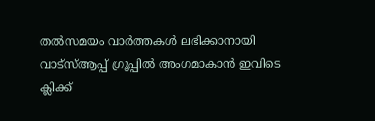തൽസമയം വാർത്തകൾ ലഭിക്കാനായി വാട്സ്ആപ്പ് ഗ്രൂപ്പിൽ അംഗമാകാൻ ഇവിടെ ക്ലിക്ക്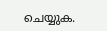ചെയ്യുക.